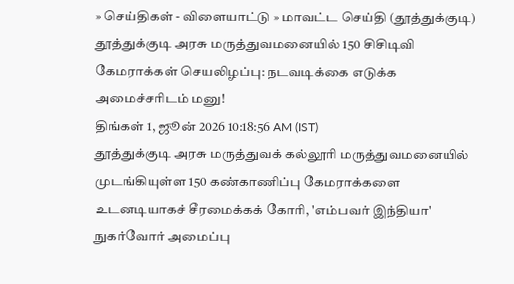» செய்திகள் - விளையாட்டு » மாவட்ட செய்தி (தூத்துக்குடி)
தூத்துக்குடி அரசு மருத்துவமனையில் 150 சிசிடிவி கேமராக்கள் செயலிழப்பு: நடவடிக்கை எடுக்க அமைச்சரிடம் மனு!
திங்கள் 1, ஜூன் 2026 10:18:56 AM (IST)
தூத்துக்குடி அரசு மருத்துவக் கல்லூரி மருத்துவமனையில் முடங்கியுள்ள 150 கண்காணிப்பு கேமராக்களை உடனடியாகச் சீரமைக்கக் கோரி, 'எம்பவர் இந்தியா' நுகர்வோர் அமைப்பு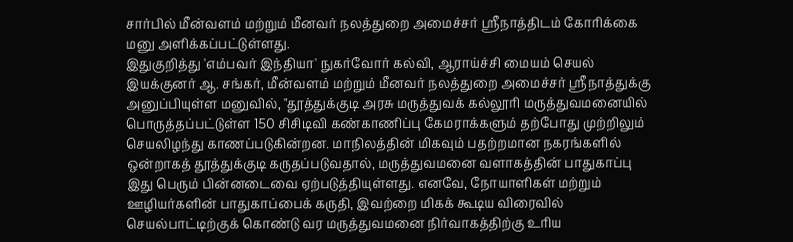சார்பில் மீன்வளம் மற்றும் மீனவர் நலத்துறை அமைச்சர் ஸ்ரீநாத்திடம் கோரிக்கை மனு அளிக்கப்பட்டுள்ளது.
இதுகுறித்து 'எம்பவர் இந்தியா' நுகர்வோர் கல்வி, ஆராய்ச்சி மையம் செயல் இயக்குனர் ஆ. சங்கர், மீன்வளம் மற்றும் மீனவர் நலத்துறை அமைச்சர் ஸ்ரீநாத்துக்கு அனுப்பியுள்ள மனுவில், "தூத்துக்குடி அரசு மருத்துவக் கல்லூரி மருத்துவமனையில் பொருத்தப்பட்டுள்ள 150 சிசிடிவி கண்காணிப்பு கேமராக்களும் தற்போது முற்றிலும் செயலிழந்து காணப்படுகின்றன. மாநிலத்தின் மிகவும் பதற்றமான நகரங்களில் ஒன்றாகத் தூத்துக்குடி கருதப்படுவதால், மருத்துவமனை வளாகத்தின் பாதுகாப்பு இது பெரும் பின்னடைவை ஏற்படுத்தியுள்ளது. எனவே, நோயாளிகள் மற்றும் ஊழியர்களின் பாதுகாப்பைக் கருதி, இவற்றை மிகக் கூடிய விரைவில் செயல்பாட்டிற்குக் கொண்டு வர மருத்துவமனை நிர்வாகத்திற்கு உரிய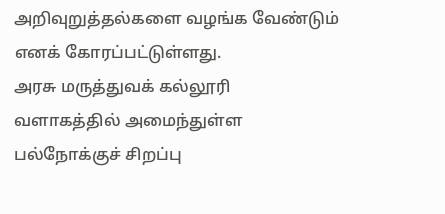அறிவுறுத்தல்களை வழங்க வேண்டும் எனக் கோரப்பட்டுள்ளது.
அரசு மருத்துவக் கல்லூரி வளாகத்தில் அமைந்துள்ள பல்நோக்குச் சிறப்பு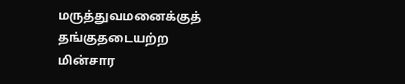மருத்துவமனைக்குத் தங்குதடையற்ற மின்சார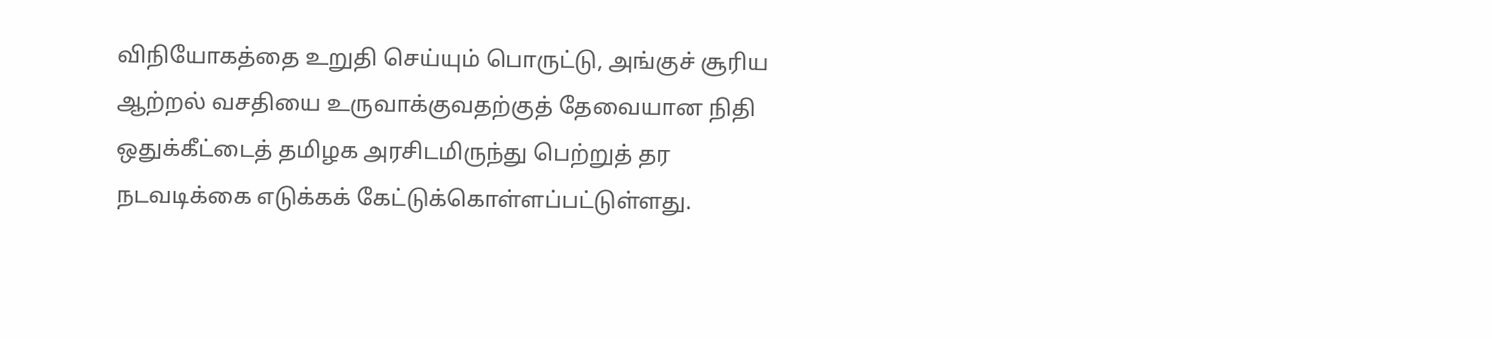விநியோகத்தை உறுதி செய்யும் பொருட்டு, அங்குச் சூரிய ஆற்றல் வசதியை உருவாக்குவதற்குத் தேவையான நிதி ஒதுக்கீட்டைத் தமிழக அரசிடமிருந்து பெற்றுத் தர நடவடிக்கை எடுக்கக் கேட்டுக்கொள்ளப்பட்டுள்ளது.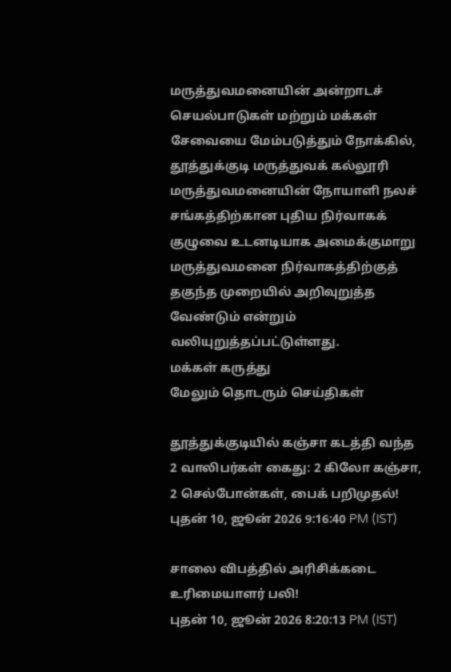மருத்துவமனையின் அன்றாடச் செயல்பாடுகள் மற்றும் மக்கள் சேவையை மேம்படுத்தும் நோக்கில், தூத்துக்குடி மருத்துவக் கல்லூரி மருத்துவமனையின் நோயாளி நலச் சங்கத்திற்கான புதிய நிர்வாகக் குழுவை உடனடியாக அமைக்குமாறு மருத்துவமனை நிர்வாகத்திற்குத் தகுந்த முறையில் அறிவுறுத்த வேண்டும் என்றும் வலியுறுத்தப்பட்டுள்ளது.
மக்கள் கருத்து
மேலும் தொடரும் செய்திகள்

தூத்துக்குடியில் கஞ்சா கடத்தி வந்த 2 வாலிபர்கள் கைது: 2 கிலோ கஞ்சா, 2 செல்போன்கள், பைக் பறிமுதல்!
புதன் 10, ஜூன் 2026 9:16:40 PM (IST)

சாலை விபத்தில் அரிசிக்கடை உரிமையாளர் பலி!
புதன் 10, ஜூன் 2026 8:20:13 PM (IST)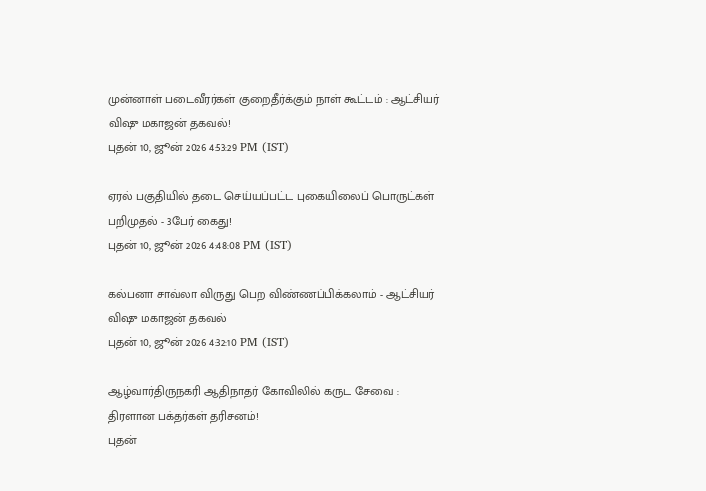முன்னாள் படைவீரர்கள் குறைதீர்க்கும் நாள் கூட்டம் : ஆட்சியர் விஷு மகாஜன் தகவல்!
புதன் 10, ஜூன் 2026 4:53:29 PM (IST)

ஏரல் பகுதியில் தடை செய்யப்பட்ட புகையிலைப் பொருட்கள் பறிமுதல் - 3பேர் கைது!
புதன் 10, ஜூன் 2026 4:48:08 PM (IST)

கல்பனா சாவ்லா விருது பெற விண்ணப்பிக்கலாம் - ஆட்சியர் விஷு மகாஜன் தகவல்
புதன் 10, ஜூன் 2026 4:32:10 PM (IST)

ஆழ்வார்திருநகரி ஆதிநாதர் கோவிலில் கருட சேவை : திரளான பக்தர்கள் தரிசனம்!
புதன்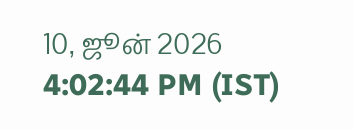10, ஜூன் 2026 4:02:44 PM (IST)